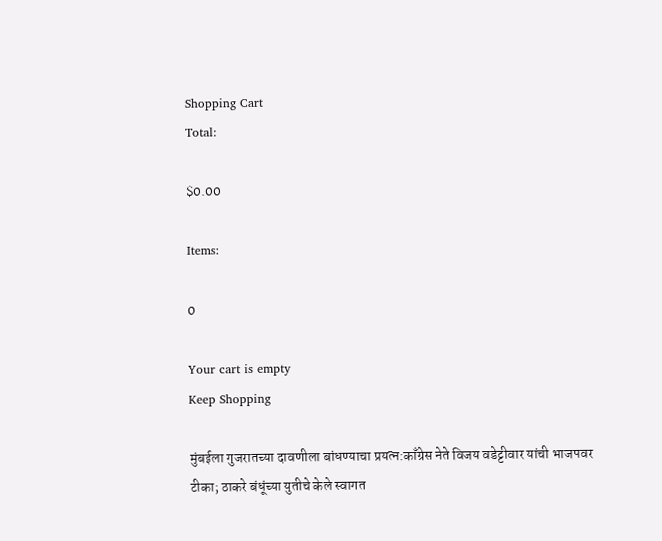Shopping Cart
Total:

$0.00

Items:

0

Your cart is empty
Keep Shopping

मुंबईला गुजरातच्या दावणीला बांधण्याचा प्रयत्न:काँग्रेस नेते विजय वडेट्टीवार यांची भाजपवर टीका; ठाकरे बंधूंच्या युतीचे केले स्वागत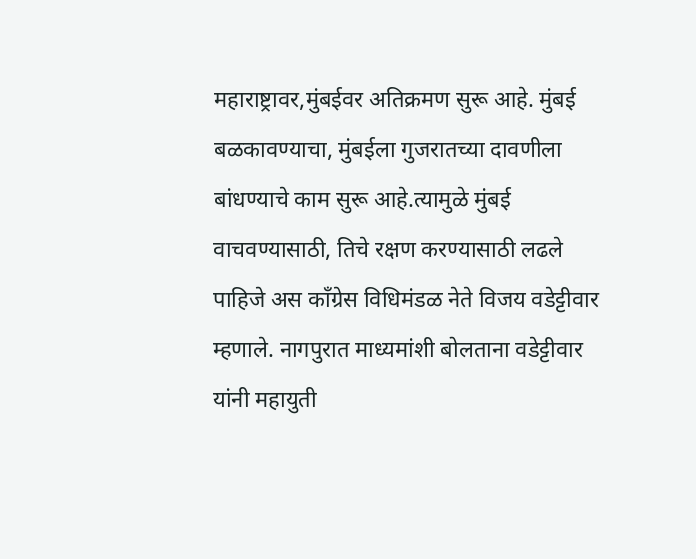महाराष्ट्रावर,मुंबईवर अतिक्रमण सुरू आहे. मुंबई बळकावण्याचा, मुंबईला गुजरातच्या दावणीला बांधण्याचे काम सुरू आहे.त्यामुळे मुंबई वाचवण्यासाठी, तिचे रक्षण करण्यासाठी लढले पाहिजे अस काँग्रेस विधिमंडळ नेते विजय वडेट्टीवार म्हणाले. नागपुरात माध्यमांशी बोलताना वडेट्टीवार यांनी महायुती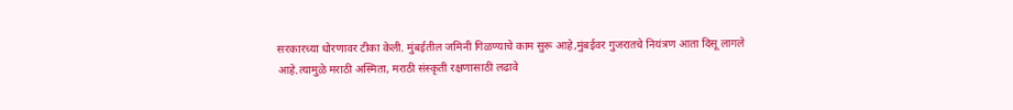सरकारच्या धोरणावर टीका केली. मुंबईतील जमिनी गिळण्याचे काम सुरू आहे,मुंबईवर गुजरातचे नियंत्रण आता दिसू लागले आहे.त्यामुळे मराठी अस्मिता, मराठी संस्कृती रक्षणासाठी लढावे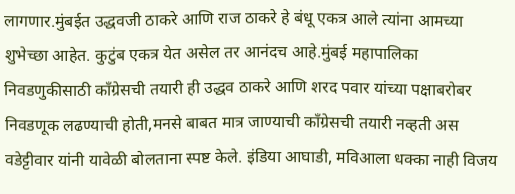लागणार.मुंबईत उद्धवजी ठाकरे आणि राज ठाकरे हे बंधू एकत्र आले त्यांना आमच्या शुभेच्छा आहेत. कुटुंब एकत्र येत असेल तर आनंदच आहे.मुंबई महापालिका निवडणुकीसाठी काँग्रेसची तयारी ही उद्धव ठाकरे आणि शरद पवार यांच्या पक्षाबरोबर निवडणूक लढण्याची होती,मनसे बाबत मात्र जाण्याची काँग्रेसची तयारी नव्हती अस वडेट्टीवार यांनी यावेळी बोलताना स्पष्ट केले. इंडिया आघाडी, मविआला धक्का नाही विजय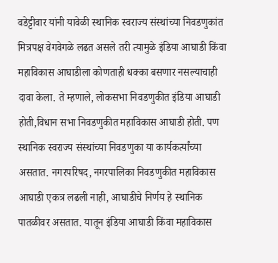वडेट्टीवार यांनी यावेळी स्थानिक स्वराज्य संस्थांच्या निवडणुकांत मित्रपक्ष वेगवेगळे लढत असले तरी त्यामुळे इंडिया आघाडी किंवा महाविकास आघाडीला कोणताही धक्का बसणार नसल्याचाही दावा केला. ते म्हणाले, लोकसभा निवडणुकीत इंडिया आघाडी होती,विधान सभा निवडणुकीत महाविकास आघाडी होती. पण स्थानिक स्वराज्य संस्थांच्या निवडणुका या कार्यकर्त्यांच्या असतात. नगरपरिषद, नगरपालिका निवडणुकीत महाविकास आघाडी एकत्र लढली नाही, आघाडीचे निर्णय हे स्थानिक पातळीवर असतात. यातून इंडिया आघाडी किंवा महाविकास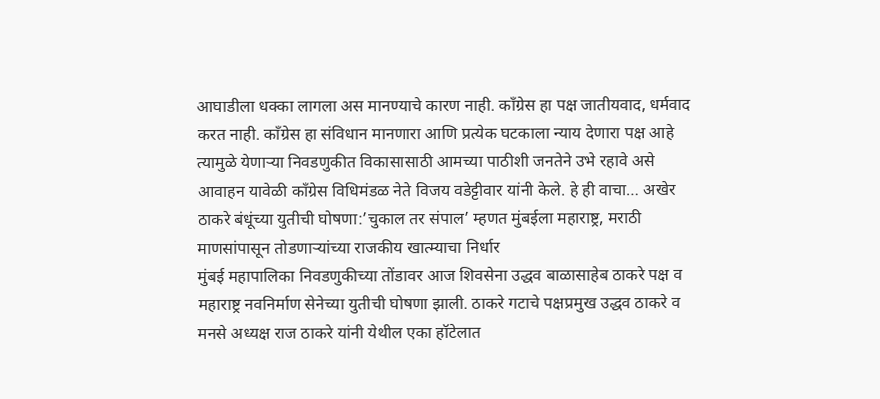आघाडीला धक्का लागला अस मानण्याचे कारण नाही. काँग्रेस हा पक्ष जातीयवाद, धर्मवाद करत नाही. काँग्रेस हा संविधान मानणारा आणि प्रत्येक घटकाला न्याय देणारा पक्ष आहे त्यामुळे येणाऱ्या निवडणुकीत विकासासाठी आमच्या पाठीशी जनतेने उभे रहावे असे आवाहन यावेळी काँग्रेस विधिमंडळ नेते विजय वडेट्टीवार यांनी केले. हे ही वाचा… अखेर ठाकरे बंधूंच्या युतीची घोषणा:’चुकाल तर संपाल’ म्हणत मुंबईला महाराष्ट्र, मराठी माणसांपासून तोडणाऱ्यांच्या राजकीय खात्म्याचा निर्धार
मुंबई महापालिका निवडणुकीच्या तोंडावर आज शिवसेना उद्धव बाळासाहेब ठाकरे पक्ष व महाराष्ट्र नवनिर्माण सेनेच्या युतीची घोषणा झाली. ठाकरे गटाचे पक्षप्रमुख उद्धव ठाकरे व मनसे अध्यक्ष राज ठाकरे यांनी येथील एका हॉटेलात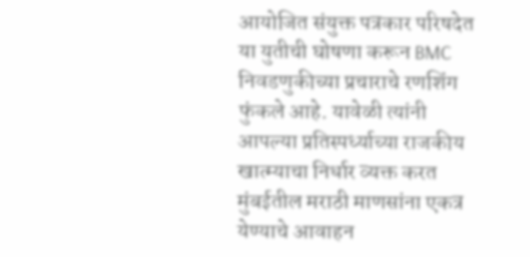आयोजित संयुक्त पत्रकार परिषदेत या युतीची घोषणा करून BMC निवडणुकीच्या प्रचाराचे रणशिंग फुंकले आहे. यावेळी त्यांनी आपल्या प्रतिस्पर्ध्याच्या राजकीय खात्म्याचा निर्धार व्यक्त करत मुंबईतील मराठी माणसांना एकत्र येण्याचे आवाहन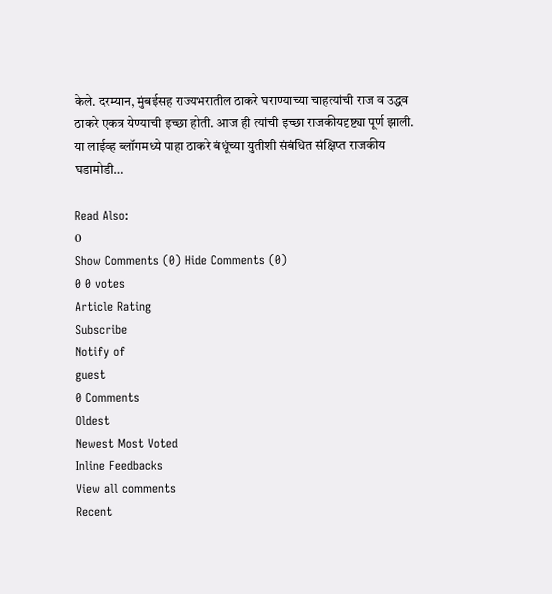केले. दरम्यान, मुंबईसह राज्यभरातील ठाकरे घराण्याच्या चाहत्यांची राज व उद्धव ठाकरे एकत्र येण्याची इच्छा होती. आज ही त्यांची इच्छा राजकीयदृष्ट्या पूर्ण झाली. या लाईव्ह ब्लॉगमध्ये पाहा ठाकरे बंधूंच्या युतीशी संबंधित संक्षिप्त राजकीय घडामोडी…

Read Also:
0
Show Comments (0) Hide Comments (0)
0 0 votes
Article Rating
Subscribe
Notify of
guest
0 Comments
Oldest
Newest Most Voted
Inline Feedbacks
View all comments
Recent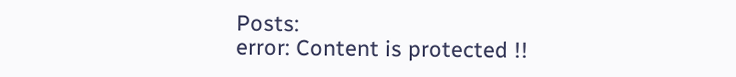Posts:
error: Content is protected !!